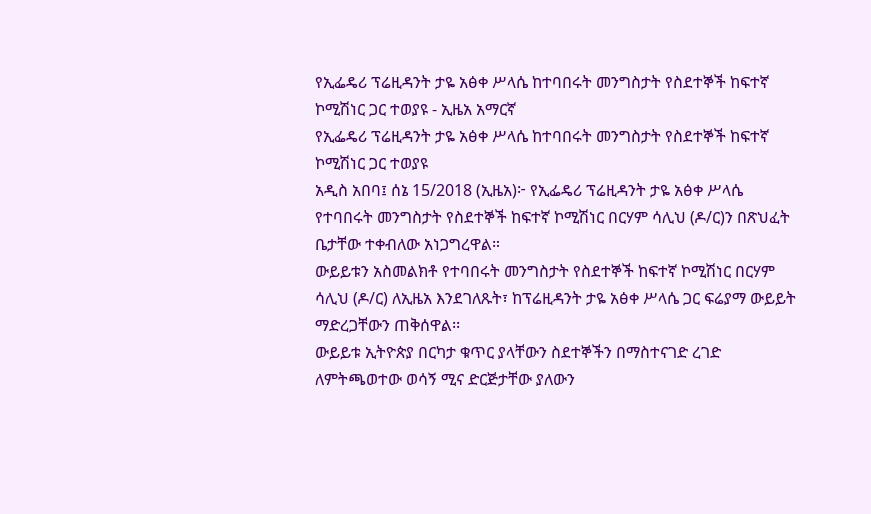የኢፌዴሪ ፕሬዚዳንት ታዬ አፅቀ ሥላሴ ከተባበሩት መንግስታት የስደተኞች ከፍተኛ ኮሚሽነር ጋር ተወያዩ - ኢዜአ አማርኛ
የኢፌዴሪ ፕሬዚዳንት ታዬ አፅቀ ሥላሴ ከተባበሩት መንግስታት የስደተኞች ከፍተኛ ኮሚሽነር ጋር ተወያዩ
አዲስ አበባ፤ ሰኔ 15/2018 (ኢዜአ)፦ የኢፌዴሪ ፕሬዚዳንት ታዬ አፅቀ ሥላሴ የተባበሩት መንግስታት የስደተኞች ከፍተኛ ኮሚሽነር በርሃም ሳሊህ (ዶ/ር)ን በጽህፈት ቤታቸው ተቀብለው አነጋግረዋል።
ውይይቱን አስመልክቶ የተባበሩት መንግስታት የስደተኞች ከፍተኛ ኮሚሽነር በርሃም ሳሊህ (ዶ/ር) ለኢዜአ እንደገለጹት፣ ከፕሬዚዳንት ታዬ አፅቀ ሥላሴ ጋር ፍሬያማ ውይይት ማድረጋቸውን ጠቅሰዋል፡፡
ውይይቱ ኢትዮጵያ በርካታ ቁጥር ያላቸውን ስደተኞችን በማስተናገድ ረገድ ለምትጫወተው ወሳኝ ሚና ድርጅታቸው ያለውን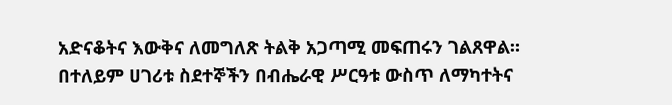አድናቆትና እውቅና ለመግለጽ ትልቅ አጋጣሚ መፍጠሩን ገልጸዋል።
በተለይም ሀገሪቱ ስደተኞችን በብሔራዊ ሥርዓቱ ውስጥ ለማካተትና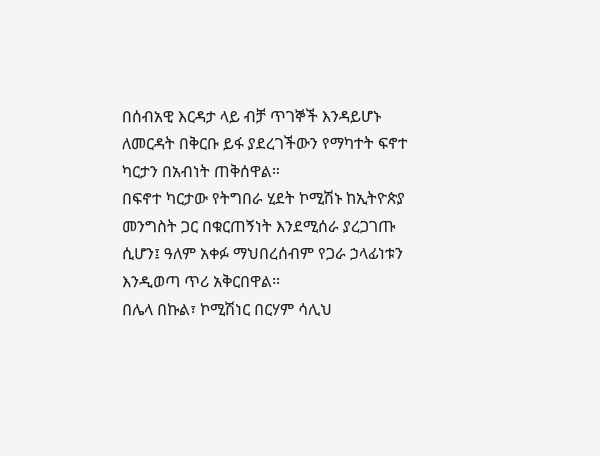በሰብአዊ እርዳታ ላይ ብቻ ጥገኞች እንዳይሆኑ ለመርዳት በቅርቡ ይፋ ያደረገችውን የማካተት ፍኖተ ካርታን በአብነት ጠቅሰዋል።
በፍኖተ ካርታው የትግበራ ሂደት ኮሚሽኑ ከኢትዮጵያ መንግስት ጋር በቁርጠኝነት እንደሚሰራ ያረጋገጡ ሲሆን፤ ዓለም አቀፉ ማህበረሰብም የጋራ ኃላፊነቱን እንዲወጣ ጥሪ አቅርበዋል።
በሌላ በኩል፣ ኮሚሽነር በርሃም ሳሊህ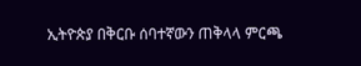ኢትዮጵያ በቅርቡ ሰባተኛውን ጠቅላላ ምርጫ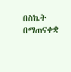በስኬት በማጠናቀቋ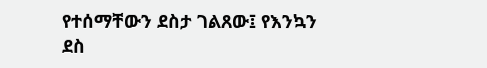የተሰማቸውን ደስታ ገልጸው፤ የእንኳን ደስ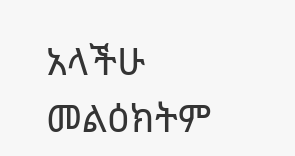አላችሁ መልዕክትም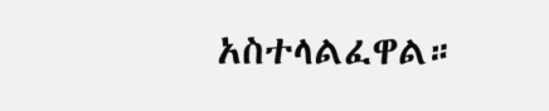አስተላልፈዋል።